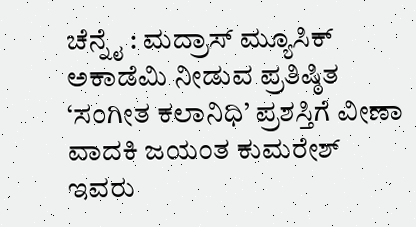ಚೆನ್ನೈ : ಮದ್ರಾಸ್ ಮ್ಯೂಸಿಕ್ ಅಕಾಡೆಮಿ ನೀಡುವ ಪ್ರತಿಷ್ಠಿತ ‘ಸಂಗೀತ ಕಲಾನಿಧಿ’ ಪ್ರಶಸ್ತಿಗೆ ವೀಣಾ ವಾದಕಿ ಜಯಂತ ಕುಮರೇಶ್ ಇವರು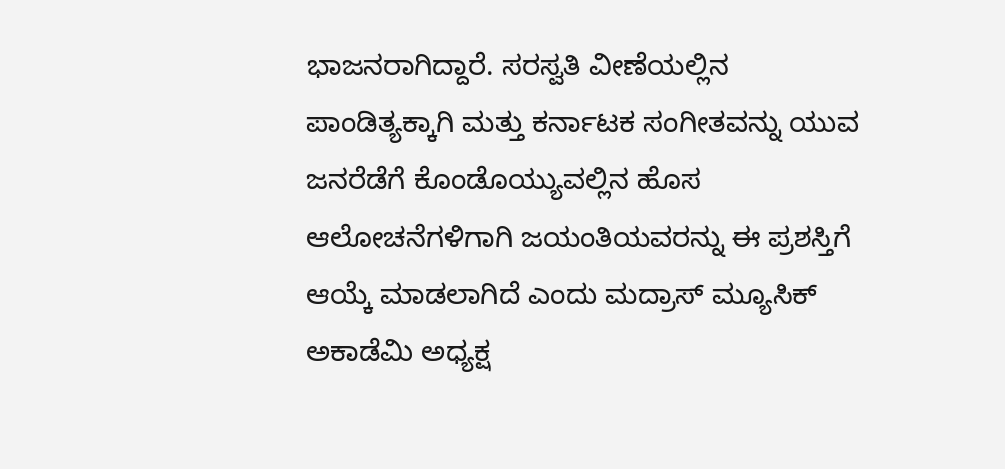ಭಾಜನರಾಗಿದ್ದಾರೆ. ಸರಸ್ವತಿ ವೀಣೆಯಲ್ಲಿನ ಪಾಂಡಿತ್ಯಕ್ಕಾಗಿ ಮತ್ತು ಕರ್ನಾಟಕ ಸಂಗೀತವನ್ನು ಯುವ ಜನರೆಡೆಗೆ ಕೊಂಡೊಯ್ಯುವಲ್ಲಿನ ಹೊಸ ಆಲೋಚನೆಗಳಿಗಾಗಿ ಜಯಂತಿಯವರನ್ನು ಈ ಪ್ರಶಸ್ತಿಗೆ ಆಯ್ಕೆ ಮಾಡಲಾಗಿದೆ ಎಂದು ಮದ್ರಾಸ್ ಮ್ಯೂಸಿಕ್ ಅಕಾಡೆಮಿ ಅಧ್ಯಕ್ಷ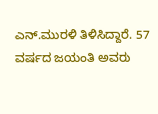ಎನ್.ಮುರಳಿ ತಿಳಿಸಿದ್ದಾರೆ. 57 ವರ್ಷದ ಜಯಂತಿ ಅವರು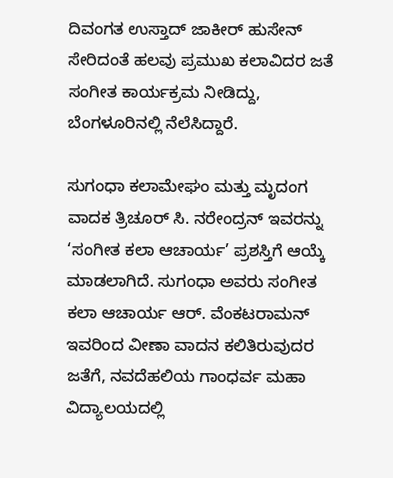ದಿವಂಗತ ಉಸ್ತಾದ್ ಜಾಕೀರ್ ಹುಸೇನ್ ಸೇರಿದಂತೆ ಹಲವು ಪ್ರಮುಖ ಕಲಾವಿದರ ಜತೆ ಸಂಗೀತ ಕಾರ್ಯಕ್ರಮ ನೀಡಿದ್ದು, ಬೆಂಗಳೂರಿನಲ್ಲಿ ನೆಲೆಸಿದ್ದಾರೆ.

ಸುಗಂಧಾ ಕಲಾಮೇಘಂ ಮತ್ತು ಮೃದಂಗ ವಾದಕ ತ್ರಿಚೂರ್ ಸಿ. ನರೇಂದ್ರನ್ ಇವರನ್ನು ‘ಸಂಗೀತ ಕಲಾ ಆಚಾರ್ಯ’ ಪ್ರಶಸ್ತಿಗೆ ಆಯ್ಕೆ ಮಾಡಲಾಗಿದೆ. ಸುಗಂಧಾ ಅವರು ಸಂಗೀತ ಕಲಾ ಆಚಾರ್ಯ ಆರ್. ವೆಂಕಟರಾಮನ್ ಇವರಿಂದ ವೀಣಾ ವಾದನ ಕಲಿತಿರುವುದರ ಜತೆಗೆ, ನವದೆಹಲಿಯ ಗಾಂಧರ್ವ ಮಹಾ ವಿದ್ಯಾಲಯದಲ್ಲಿ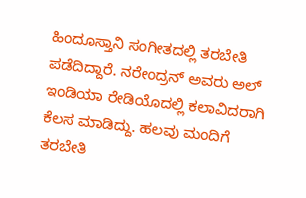ಹಿಂದೂಸ್ತಾನಿ ಸಂಗೀತದಲ್ಲಿ ತರಬೇತಿ ಪಡೆದಿದ್ದಾರೆ. ನರೇಂದ್ರನ್ ಅವರು ಅಲ್ ಇಂಡಿಯಾ ರೇಡಿಯೊದಲ್ಲಿ ಕಲಾವಿದರಾಗಿ ಕೆಲಸ ಮಾಡಿದ್ದು. ಹಲವು ಮಂದಿಗೆ ತರಬೇತಿ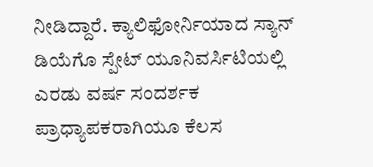ನೀಡಿದ್ದಾರೆ. ಕ್ಯಾಲಿಫೋರ್ನಿಯಾದ ಸ್ಯಾನ್ ಡಿಯೆಗೊ ಸ್ಪೇಟ್ ಯೂನಿವರ್ಸಿಟಿಯಲ್ಲಿ ಎರಡು ವರ್ಷ ಸಂದರ್ಶಕ ಪ್ರಾಧ್ಯಾಪಕರಾಗಿಯೂ ಕೆಲಸ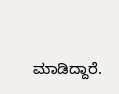ಮಾಡಿದ್ದಾರೆ.